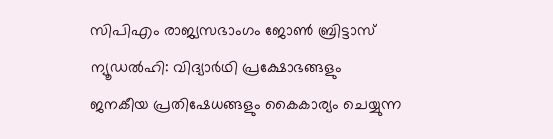സിപിഎം രാജ്യസഭാംഗം ജോൺ ബ്രിട്ടാസ്
ന്യൂഡൽഹി: വിദ്യാർഥി പ്രക്ഷോഭങ്ങളും ജനകീയ പ്രതിഷേധങ്ങളും കൈകാര്യം ചെയ്യുന്ന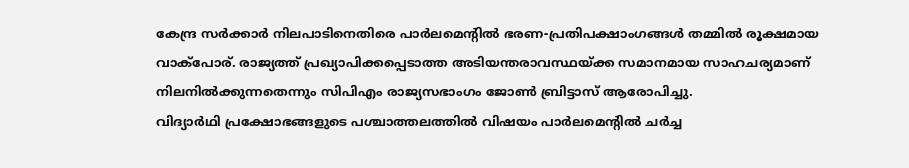കേന്ദ്ര സർക്കാർ നിലപാടിനെതിരെ പാർലമെന്റിൽ ഭരണ-പ്രതിപക്ഷാംഗങ്ങൾ തമ്മിൽ രൂക്ഷമായ വാക്പോര്. രാജ്യത്ത് പ്രഖ്യാപിക്കപ്പെടാത്ത അടിയന്തരാവസ്ഥയ്ക്ക സമാനമായ സാഹചര്യമാണ് നിലനിൽക്കുന്നതെന്നും സിപിഎം രാജ്യസഭാംഗം ജോൺ ബ്രിട്ടാസ് ആരോപിച്ചു.
വിദ്യാർഥി പ്രക്ഷോഭങ്ങളുടെ പശ്ചാത്തലത്തിൽ വിഷയം പാർലമെന്റിൽ ചർച്ച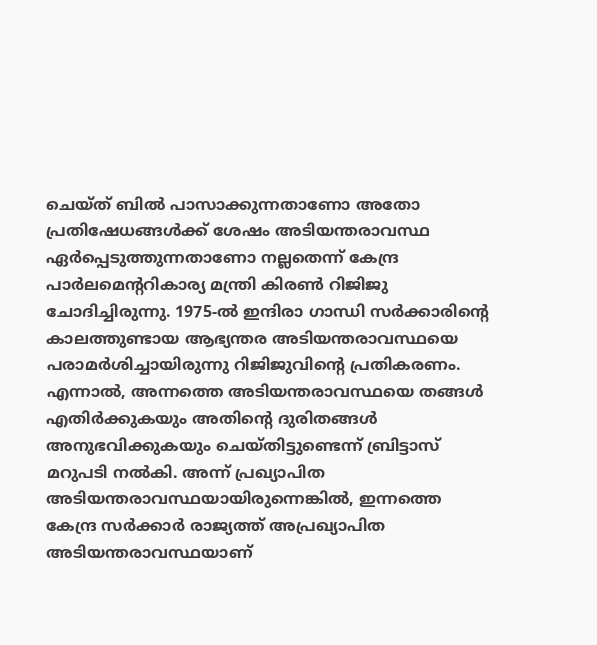ചെയ്ത് ബിൽ പാസാക്കുന്നതാണോ അതോ പ്രതിഷേധങ്ങൾക്ക് ശേഷം അടിയന്തരാവസ്ഥ ഏർപ്പെടുത്തുന്നതാണോ നല്ലതെന്ന് കേന്ദ്ര പാർലമെന്ററികാര്യ മന്ത്രി കിരൺ റിജിജു ചോദിച്ചിരുന്നു. 1975-ൽ ഇന്ദിരാ ഗാന്ധി സർക്കാരിന്റെ കാലത്തുണ്ടായ ആഭ്യന്തര അടിയന്തരാവസ്ഥയെ പരാമർശിച്ചായിരുന്നു റിജിജുവിന്റെ പ്രതികരണം.
എന്നാൽ, അന്നത്തെ അടിയന്തരാവസ്ഥയെ തങ്ങൾ എതിർക്കുകയും അതിന്റെ ദുരിതങ്ങൾ അനുഭവിക്കുകയും ചെയ്തിട്ടുണ്ടെന്ന് ബ്രിട്ടാസ് മറുപടി നൽകി. അന്ന് പ്രഖ്യാപിത അടിയന്തരാവസ്ഥയായിരുന്നെങ്കിൽ, ഇന്നത്തെ കേന്ദ്ര സർക്കാർ രാജ്യത്ത് അപ്രഖ്യാപിത അടിയന്തരാവസ്ഥയാണ്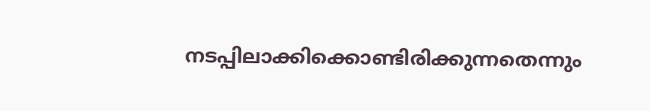നടപ്പിലാക്കിക്കൊണ്ടിരിക്കുന്നതെന്നും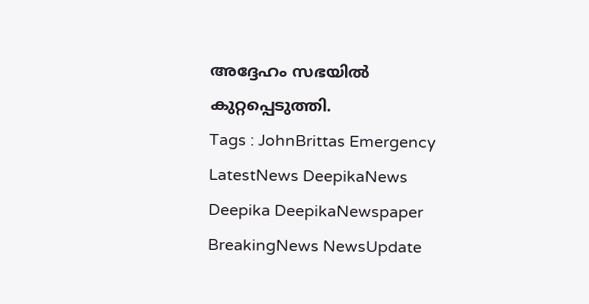അദ്ദേഹം സഭയിൽ കുറ്റപ്പെടുത്തി.
Tags : JohnBrittas Emergency LatestNews DeepikaNews Deepika DeepikaNewspaper BreakingNews NewsUpdate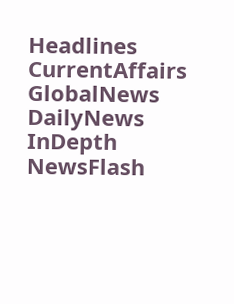Headlines CurrentAffairs GlobalNews DailyNews InDepth NewsFlash